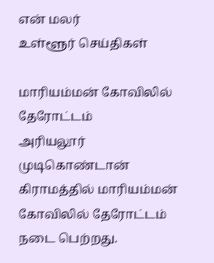என் மலர்
உள்ளூர் செய்திகள்

மாரியம்மன் கோவிலில் தேரோட்டம்
அரியலூர் முடிகொண்டான் கிராமத்தில் மாரியம்மன் கோவிலில் தேரோட்டம் நடை பெற்றது.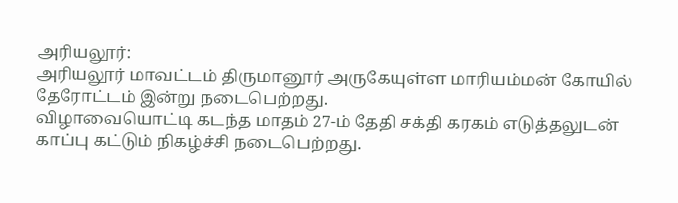அரியலூர்:
அரியலூர் மாவட்டம் திருமானூர் அருகேயுள்ள மாரியம்மன் கோயில் தேரோட்டம் இன்று நடைபெற்றது.
விழாவையொட்டி கடந்த மாதம் 27-ம் தேதி சக்தி கரகம் எடுத்தலுடன் காப்பு கட்டும் நிகழ்ச்சி நடைபெற்றது.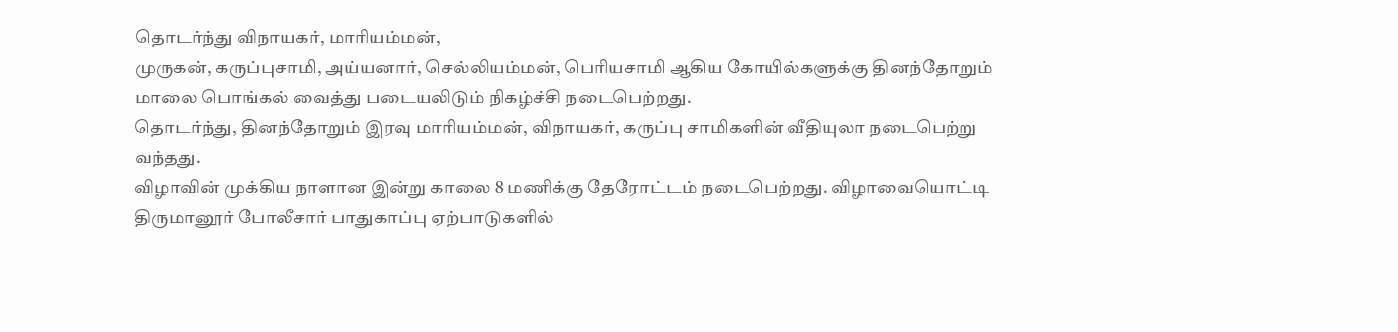தொடர்ந்து விநாயகர், மாரியம்மன்,
முருகன், கருப்புசாமி, அய்யனார், செல்லியம்மன், பெரியசாமி ஆகிய கோயில்களுக்கு தினந்தோறும் மாலை பொங்கல் வைத்து படையலிடும் நிகழ்ச்சி நடைபெற்றது.
தொடர்ந்து, தினந்தோறும் இரவு மாரியம்மன், விநாயகர், கருப்பு சாமிகளின் வீதியுலா நடைபெற்று வந்தது.
விழாவின் முக்கிய நாளான இன்று காலை 8 மணிக்கு தேரோட்டம் நடைபெற்றது. விழாவையொட்டி திருமானூர் போலீசார் பாதுகாப்பு ஏற்பாடுகளில்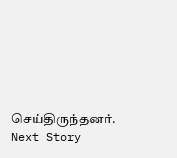செய்திருந்தனர்.
Next Story